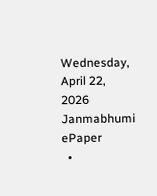Wednesday, April 22, 2026
Janmabhumi
ePaper
  •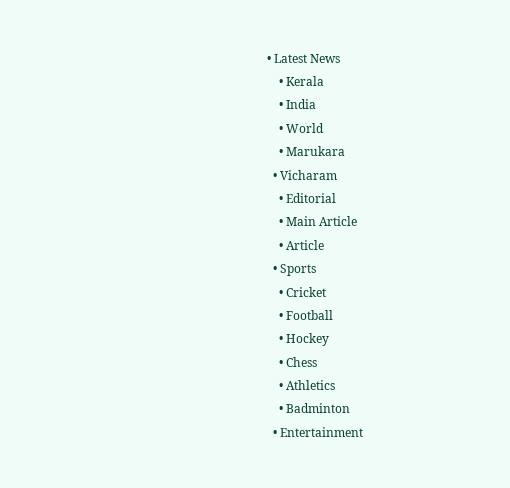• Latest News
    • Kerala
    • India
    • World
    • Marukara
  • Vicharam
    • Editorial
    • Main Article
    • Article
  • Sports
    • Cricket
    • Football
    • Hockey
    • Chess
    • Athletics
    • Badminton
  • Entertainment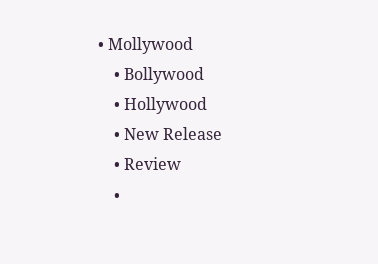• Mollywood
    • Bollywood
    • Hollywood
    • New Release
    • Review
    •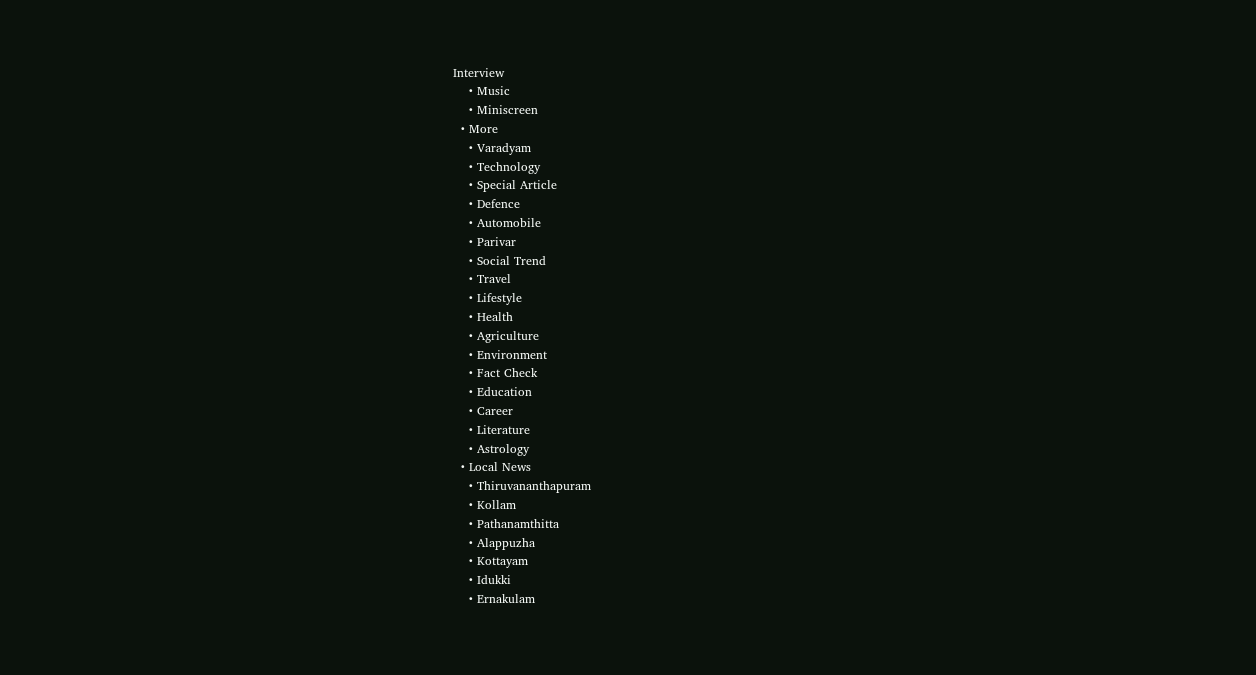Interview
    • Music
    • Miniscreen
  • More
    • Varadyam
    • Technology
    • Special Article
    • Defence
    • Automobile
    • Parivar
    • Social Trend
    • Travel
    • Lifestyle
    • Health
    • Agriculture
    • Environment
    • Fact Check
    • Education
    • Career
    • Literature
    • Astrology
  • Local News
    • Thiruvananthapuram
    • Kollam
    • Pathanamthitta
    • Alappuzha
    • Kottayam
    • Idukki
    • Ernakulam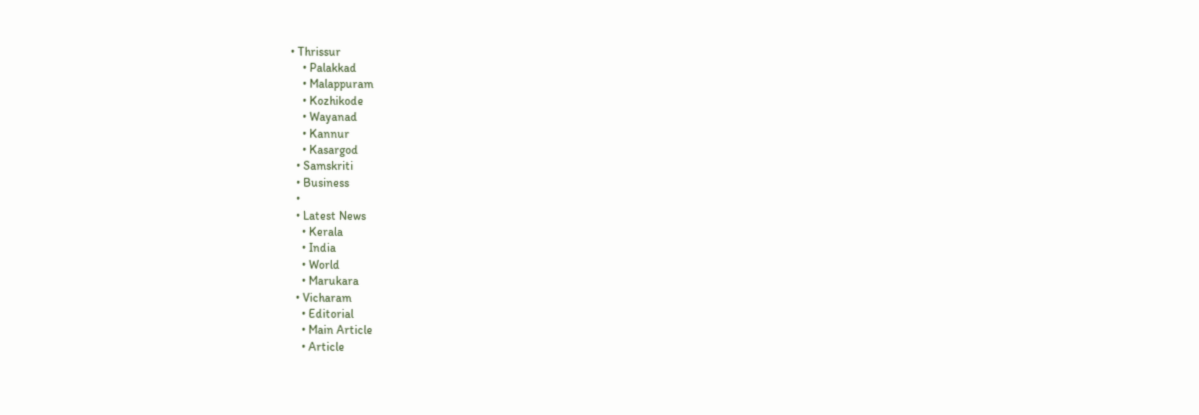• Thrissur
    • Palakkad
    • Malappuram
    • Kozhikode
    • Wayanad
    • Kannur
    • Kasargod
  • Samskriti
  • Business
  •
  • Latest News
    • Kerala
    • India
    • World
    • Marukara
  • Vicharam
    • Editorial
    • Main Article
    • Article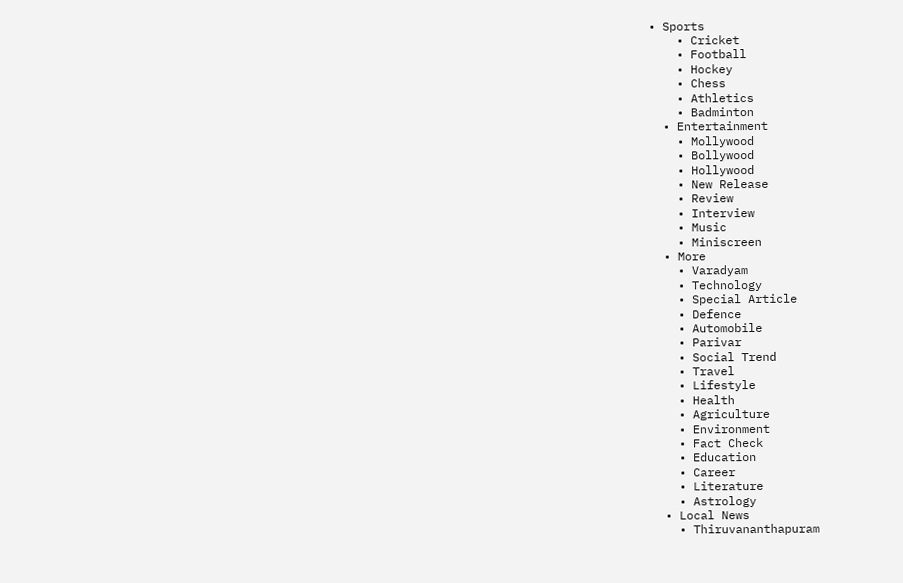• Sports
    • Cricket
    • Football
    • Hockey
    • Chess
    • Athletics
    • Badminton
  • Entertainment
    • Mollywood
    • Bollywood
    • Hollywood
    • New Release
    • Review
    • Interview
    • Music
    • Miniscreen
  • More
    • Varadyam
    • Technology
    • Special Article
    • Defence
    • Automobile
    • Parivar
    • Social Trend
    • Travel
    • Lifestyle
    • Health
    • Agriculture
    • Environment
    • Fact Check
    • Education
    • Career
    • Literature
    • Astrology
  • Local News
    • Thiruvananthapuram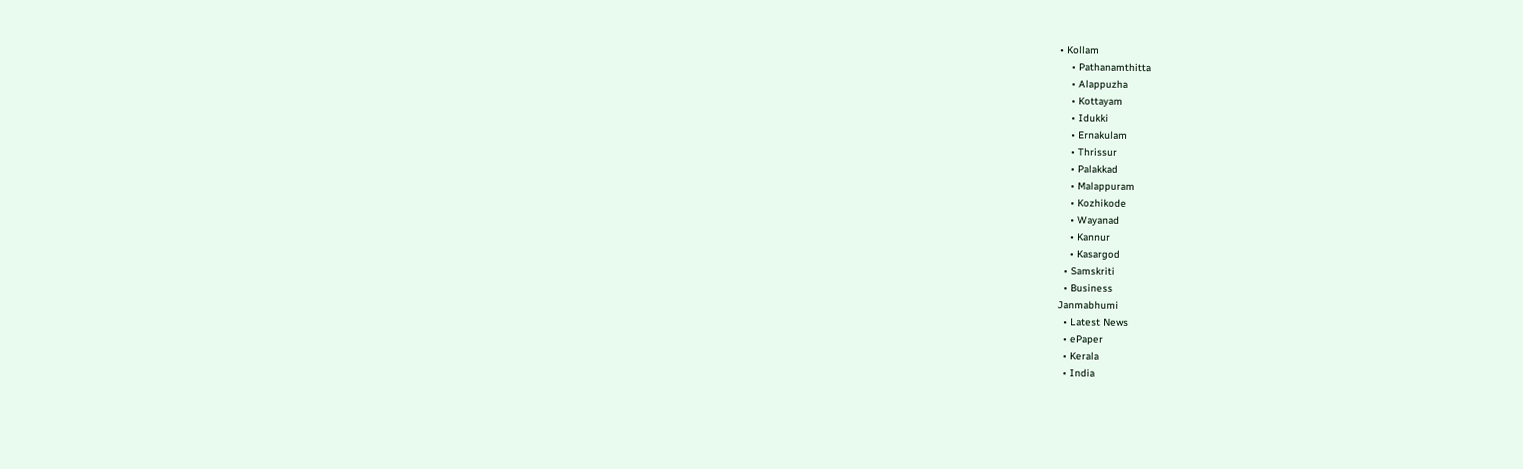• Kollam
    • Pathanamthitta
    • Alappuzha
    • Kottayam
    • Idukki
    • Ernakulam
    • Thrissur
    • Palakkad
    • Malappuram
    • Kozhikode
    • Wayanad
    • Kannur
    • Kasargod
  • Samskriti
  • Business
Janmabhumi
  • Latest News
  • ePaper
  • Kerala
  • India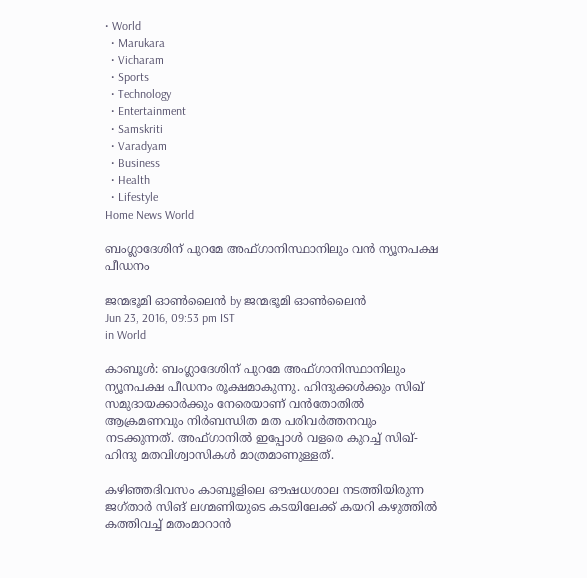• World
  • Marukara
  • Vicharam
  • Sports
  • Technology
  • Entertainment
  • Samskriti
  • Varadyam
  • Business
  • Health
  • Lifestyle
Home News World

ബംഗ്ലാദേശിന് പുറമേ അഫ്ഗാനിസ്ഥാനിലും വന്‍ ന്യൂനപക്ഷ പീഡനം

ജന്മഭൂമി ഓണ്‍ലൈന്‍ by ജന്മഭൂമി ഓണ്‍ലൈന്‍
Jun 23, 2016, 09:53 pm IST
in World

കാബൂള്‍: ബംഗ്ലാദേശിന് പുറമേ അഫ്ഗാനിസ്ഥാനിലും ന്യൂനപക്ഷ പീഡനം രൂക്ഷമാകുന്നു. ഹിന്ദുക്കള്‍ക്കും സിഖ് സമുദായക്കാര്‍ക്കും നേരെയാണ് വന്‍തോതില്‍ ആക്രമണവും നിര്‍ബന്ധിത മത പരിവര്‍ത്തനവും നടക്കുന്നത്. അഫ്ഗാനില്‍ ഇപ്പോള്‍ വളരെ കുറച്ച് സിഖ്-ഹിന്ദു മതവിശ്വാസികള്‍ മാത്രമാണുള്ളത്.

കഴിഞ്ഞദിവസം കാബൂളിലെ ഔഷധശാല നടത്തിയിരുന്ന ജഗ്താര്‍ സിങ് ലഗ്മണിയുടെ കടയിലേക്ക് കയറി കഴുത്തില്‍ കത്തിവച്ച് മതംമാറാന്‍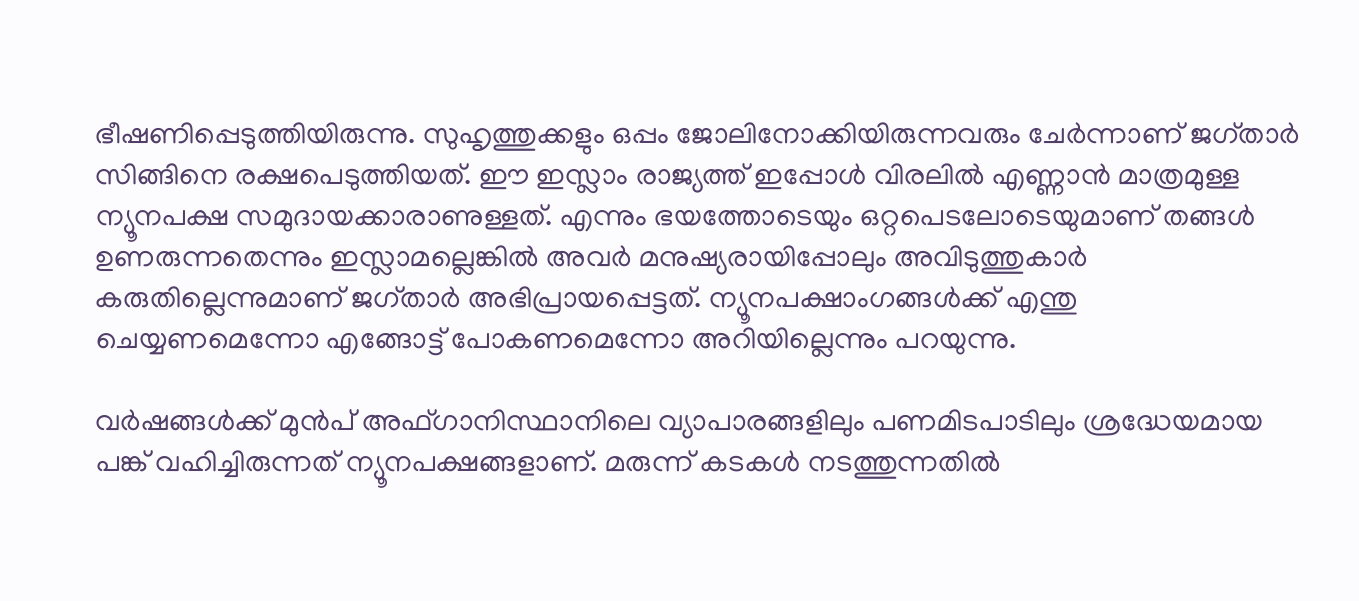ഭീഷണിപ്പെടുത്തിയിരുന്നു. സുഹൃത്തുക്കളും ഒപ്പം ജോലിനോക്കിയിരുന്നവരും ചേര്‍ന്നാണ് ജഗ്താര്‍ സിങ്ങിനെ രക്ഷപെടുത്തിയത്. ഈ ഇസ്ലാം രാജ്യത്ത് ഇപ്പോള്‍ വിരലില്‍ എണ്ണാന്‍ മാത്രമുള്ള ന്യൂനപക്ഷ സമുദായക്കാരാണുള്ളത്. എന്നും ഭയത്തോടെയും ഒറ്റപെടലോടെയുമാണ് തങ്ങള്‍ ഉണരുന്നതെന്നും ഇസ്ലാമല്ലെങ്കില്‍ അവര്‍ മനുഷ്യരായിപ്പോലും അവിടുത്തുകാര്‍ കരുതില്ലെന്നുമാണ് ജഗ്താര്‍ അഭിപ്രായപ്പെട്ടത്. ന്യൂനപക്ഷാംഗങ്ങള്‍ക്ക് എന്തു ചെയ്യണമെന്നോ എങ്ങോട്ട് പോകണമെന്നോ അറിയില്ലെന്നും പറയുന്നു.

വര്‍ഷങ്ങള്‍ക്ക് മുന്‍പ് അഫ്ഗാനിസ്ഥാനിലെ വ്യാപാരങ്ങളിലും പണമിടപാടിലും ശ്രദ്ധേയമായ പങ്ക് വഹിച്ചിരുന്നത് ന്യൂനപക്ഷങ്ങളാണ്. മരുന്ന് കടകള്‍ നടത്തുന്നതില്‍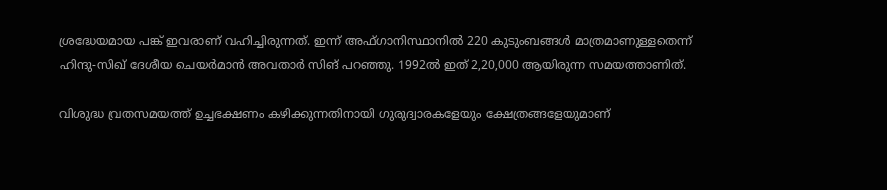ശ്രദ്ധേയമായ പങ്ക് ഇവരാണ് വഹിച്ചിരുന്നത്. ഇന്ന് അഫ്ഗാനിസ്ഥാനില്‍ 220 കുടുംബങ്ങള്‍ മാത്രമാണുള്ളതെന്ന് ഹിന്ദു-സിഖ് ദേശീയ ചെയര്‍മാന്‍ അവതാര്‍ സിങ് പറഞ്ഞു. 1992ല്‍ ഇത് 2,20,000 ആയിരുന്ന സമയത്താണിത്.

വിശുദ്ധ വ്രതസമയത്ത് ഉച്ചഭക്ഷണം കഴിക്കുന്നതിനായി ഗുരുദ്വാരകളേയും ക്ഷേത്രങ്ങളേയുമാണ്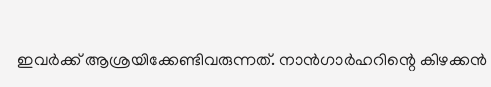ഇവര്‍ക്ക് ആശ്രയിക്കേണ്ടിവരുന്നത്. നാന്‍ഗാര്‍ഹറിന്റെ കിഴക്കന്‍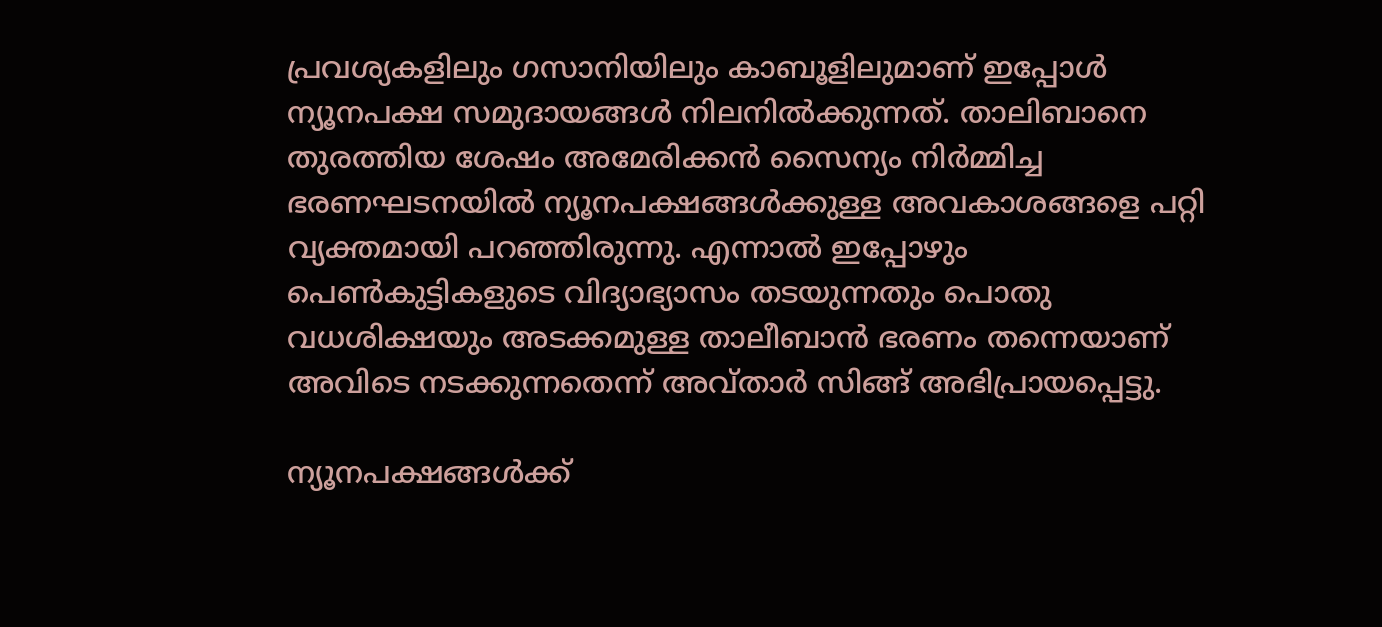പ്രവശ്യകളിലും ഗസാനിയിലും കാബൂളിലുമാണ് ഇപ്പോള്‍ ന്യൂനപക്ഷ സമുദായങ്ങള്‍ നിലനില്‍ക്കുന്നത്. താലിബാനെ തുരത്തിയ ശേഷം അമേരിക്കന്‍ സൈന്യം നിര്‍മ്മിച്ച ഭരണഘടനയില്‍ ന്യൂനപക്ഷങ്ങള്‍ക്കുള്ള അവകാശങ്ങളെ പറ്റി വ്യക്തമായി പറഞ്ഞിരുന്നു. എന്നാല്‍ ഇപ്പോഴും പെണ്‍കുട്ടികളുടെ വിദ്യാഭ്യാസം തടയുന്നതും പൊതു വധശിക്ഷയും അടക്കമുള്ള താലീബാന്‍ ഭരണം തന്നെയാണ് അവിടെ നടക്കുന്നതെന്ന് അവ്താര്‍ സിങ്ങ് അഭിപ്രായപ്പെട്ടു.

ന്യൂനപക്ഷങ്ങള്‍ക്ക്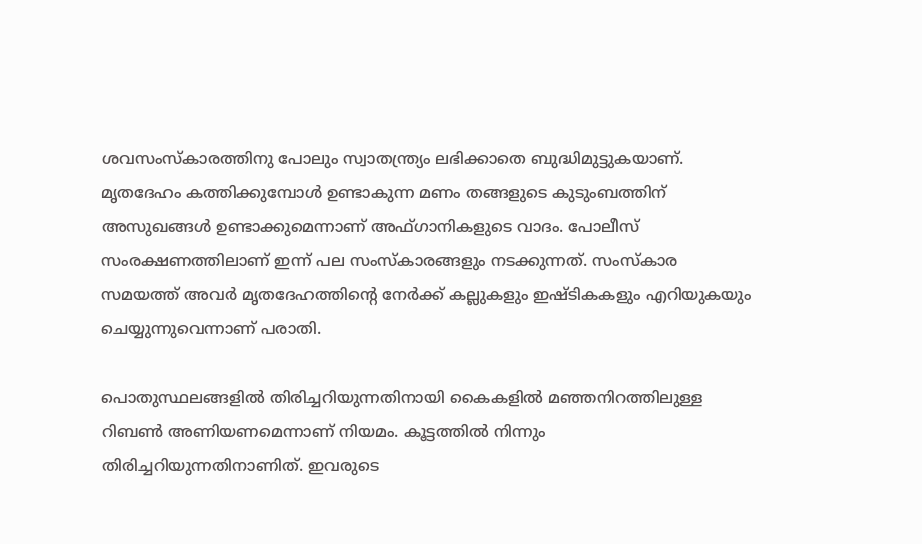ശവസംസ്‌കാരത്തിനു പോലും സ്വാതന്ത്ര്യം ലഭിക്കാതെ ബുദ്ധിമുട്ടുകയാണ്. മൃതദേഹം കത്തിക്കുമ്പോള്‍ ഉണ്ടാകുന്ന മണം തങ്ങളുടെ കുടുംബത്തിന് അസുഖങ്ങള്‍ ഉണ്ടാക്കുമെന്നാണ് അഫ്ഗാനികളുടെ വാദം. പോലീസ് സംരക്ഷണത്തിലാണ് ഇന്ന് പല സംസ്‌കാരങ്ങളും നടക്കുന്നത്. സംസ്‌കാര സമയത്ത് അവര്‍ മൃതദേഹത്തിന്റെ നേര്‍ക്ക് കല്ലുകളും ഇഷ്ടികകളും എറിയുകയും ചെയ്യുന്നുവെന്നാണ് പരാതി.

പൊതുസ്ഥലങ്ങളില്‍ തിരിച്ചറിയുന്നതിനായി കൈകളില്‍ മഞ്ഞനിറത്തിലുള്ള റിബണ്‍ അണിയണമെന്നാണ് നിയമം. കൂട്ടത്തില്‍ നിന്നും തിരിച്ചറിയുന്നതിനാണിത്. ഇവരുടെ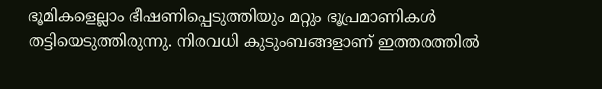ഭൂമികളെല്ലാം ഭീഷണിപ്പെടുത്തിയും മറ്റും ഭൂപ്രമാണികള്‍ തട്ടിയെടുത്തിരുന്നു. നിരവധി കുടുംബങ്ങളാണ് ഇത്തരത്തില്‍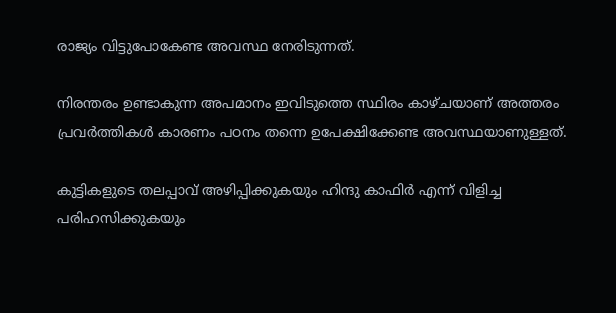രാജ്യം വിട്ടുപോകേണ്ട അവസ്ഥ നേരിടുന്നത്.

നിരന്തരം ഉണ്ടാകുന്ന അപമാനം ഇവിടുത്തെ സ്ഥിരം കാഴ്ചയാണ് അത്തരം പ്രവര്‍ത്തികള്‍ കാരണം പഠനം തന്നെ ഉപേക്ഷിക്കേണ്ട അവസ്ഥയാണുള്ളത്.

കുട്ടികളുടെ തലപ്പാവ് അഴിപ്പിക്കുകയും ഹിന്ദു കാഫിര്‍ എന്ന് വിളിച്ച പരിഹസിക്കുകയും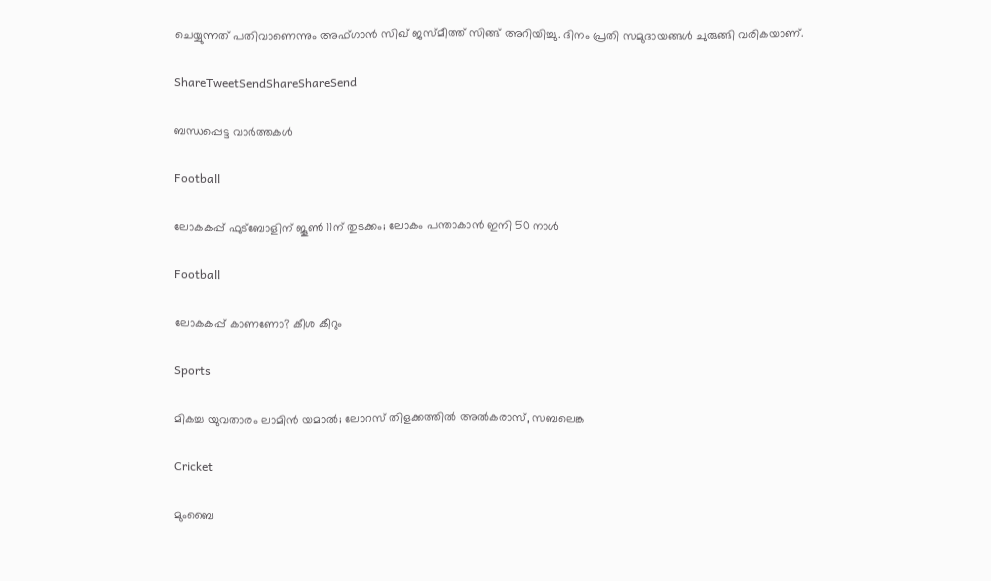ചെയ്യുന്നത് പതിവാണെന്നും അഫ്ഗാന്‍ സിഖ് ജസ്മീത്ത് സിങ്ങ് അറിയിച്ചു. ദിനം പ്രതി സമുദായങ്ങള്‍ ചുരുങ്ങി വരികയാണ്.

ShareTweetSendShareShareSend

ബന്ധപ്പെട്ട വാര്‍ത്തകള്‍

Football

ലോകകപ്പ് ഫുട്‌ബോളിന് ജൂണ്‍ 11ന് തുടക്കം; ലോകം പന്താകാന്‍ ഇനി 50 നാള്‍

Football

ലോകകപ്പ് കാണണോ? കീശ കീറും

Sports

മികച്ച യുവതാരം ലാമിന്‍ യമാല്‍; ലോറസ് തിളക്കത്തില്‍ അല്‍കരാസ്, സബലെങ്ക

Cricket

മുംബൈ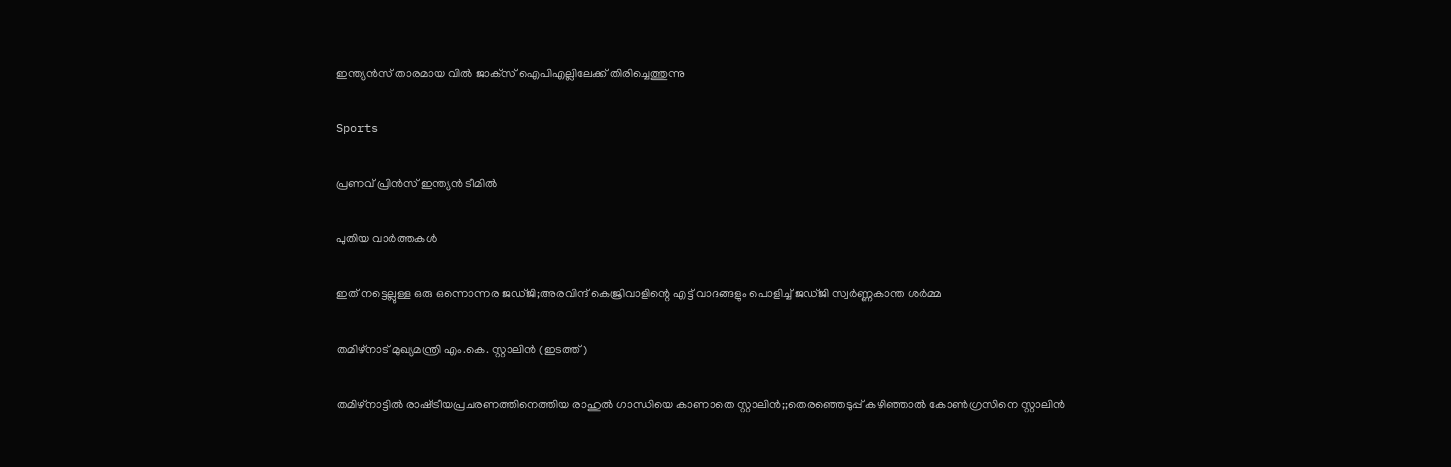ഇന്ത്യന്‍സ് താരമായ വില്‍ ജാക്‌സ് ഐപിഎല്ലിലേക്ക് തിരിച്ചെത്തുന്നു

Sports

പ്രണവ് പ്രിന്‍സ് ഇന്ത്യന്‍ ടീമില്‍

പുതിയ വാര്‍ത്തകള്‍

ഇത് നട്ടെല്ലുള്ള ഒരു ഒന്നൊന്നര ജഡ്ജി;അരവിന്ദ് കെജ്രിവാളിന്റെ എട്ട് വാദങ്ങളും പൊളിച്ച് ജഡ്ജി സ്വര്‍ണ്ണകാന്ത ശര്‍മ്മ

തമിഴ്നാട് മുഖ്യമന്ത്രി എം.കെ. സ്റ്റാലിന്‍ (ഇടത്ത്)

തമിഴ്നാട്ടില്‍ രാഷ്‌ട്രീയപ്രചരണത്തിനെത്തിയ രാഹുല്‍ ഗാന്ധിയെ കാണാതെ സ്റ്റാലിന്‍;;തെരഞ്ഞെടുപ്പ് കഴിഞ്ഞാല്‍ കോണ്‍ഗ്രസിനെ സ്റ്റാലിന്‍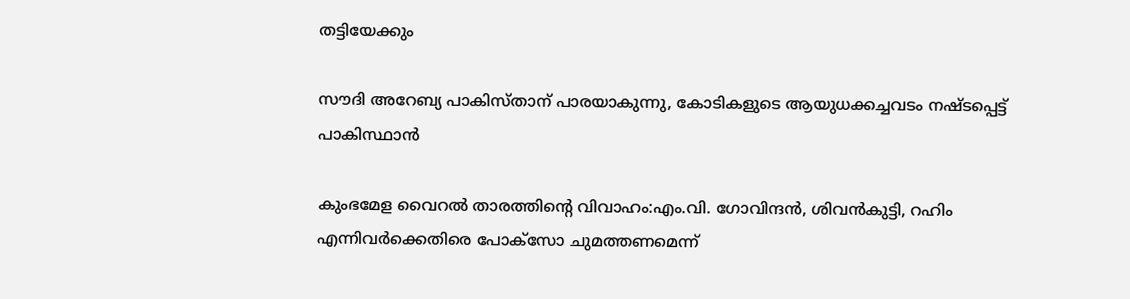തട്ടിയേക്കും

സൗദി അറേബ്യ പാകിസ്താന് പാരയാകുന്നു, കോടികളുടെ ആയുധക്കച്ചവടം നഷ്ടപ്പെട്ട് പാകിസ്ഥാന്‍

കുംഭമേള വൈറല്‍ താരത്തിന്റെ വിവാഹം:എം.വി. ഗോവിന്ദന്‍, ശിവന്‍കുട്ടി, റഹിം എന്നിവര്‍ക്കെതിരെ പോക്സോ ചുമത്തണമെന്ന്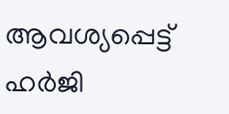ആവശ്യപ്പെട്ട് ഹര്‍ജി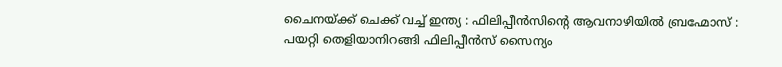ചൈനയ്‌ക്ക് ചെക്ക് വച്ച് ഇന്ത്യ : ഫിലിപ്പീൻസിന്റെ ആവനാഴിയിൽ ബ്രഹ്മോസ് : പയറ്റി തെളിയാനിറങ്ങി ഫിലിപ്പീൻസ് സൈന്യം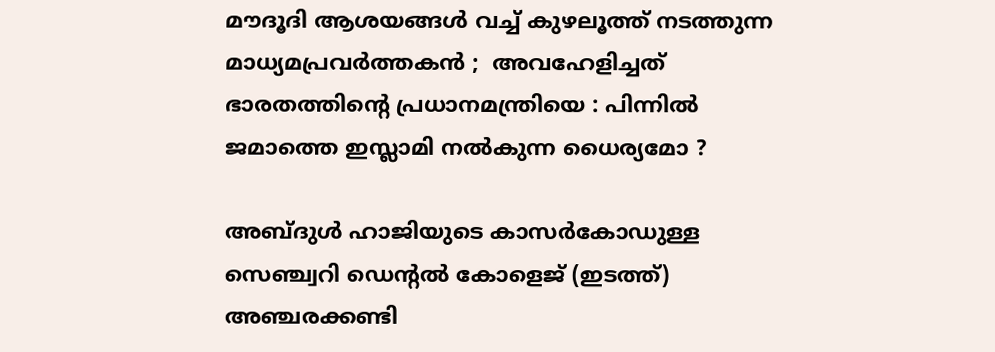മൗദൂദി ആശയങ്ങൾ വച്ച് കുഴലൂത്ത് നടത്തുന്ന മാധ്യമപ്രവർത്തകൻ ;  അവഹേളിച്ചത് ഭാരതത്തിന്റെ പ്രധാനമന്ത്രിയെ : പിന്നിൽ ജമാത്തെ ഇസ്ലാമി നൽകുന്ന ധൈര്യമോ ?

അബ്ദുള്‍ ഹാജിയുടെ കാസര്‍കോഡുള്ള സെഞ്ച്വറി ഡെന്‍റല്‍ കോളെജ് (ഇടത്ത്) അഞ്ചരക്കണ്ടി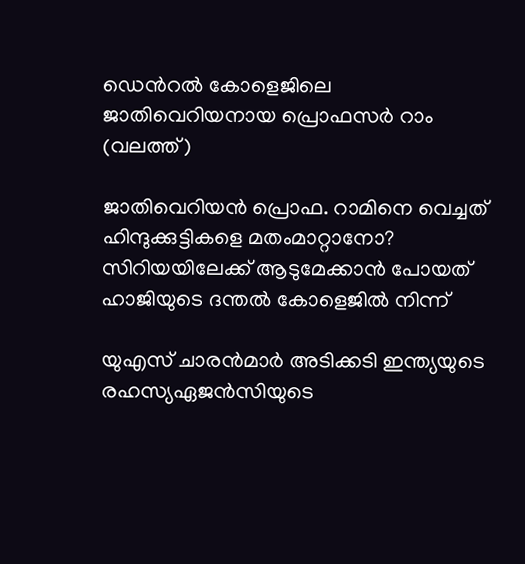ഡെന്‍റല്‍ കോളെജിലെ ജാതിവെറിയനായ പ്രൊഫസര്‍ റാം (വലത്ത്)

ജാതിവെറിയന്‍ പ്രൊഫ. റാമിനെ വെച്ചത് ഹിന്ദുക്കുട്ടികളെ മതംമാറ്റാനോ? സിറിയയിലേക്ക് ആടുമേക്കാന്‍ പോയത് ഹാജിയുടെ ദന്തല്‍ കോളെജില്‍ നിന്ന്

യുഎസ് ചാരന്‍മാര്‍ അടിക്കടി ഇന്ത്യയുടെ രഹസ്യഏജന്‍സിയുടെ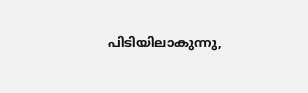പിടിയിലാകുന്നു,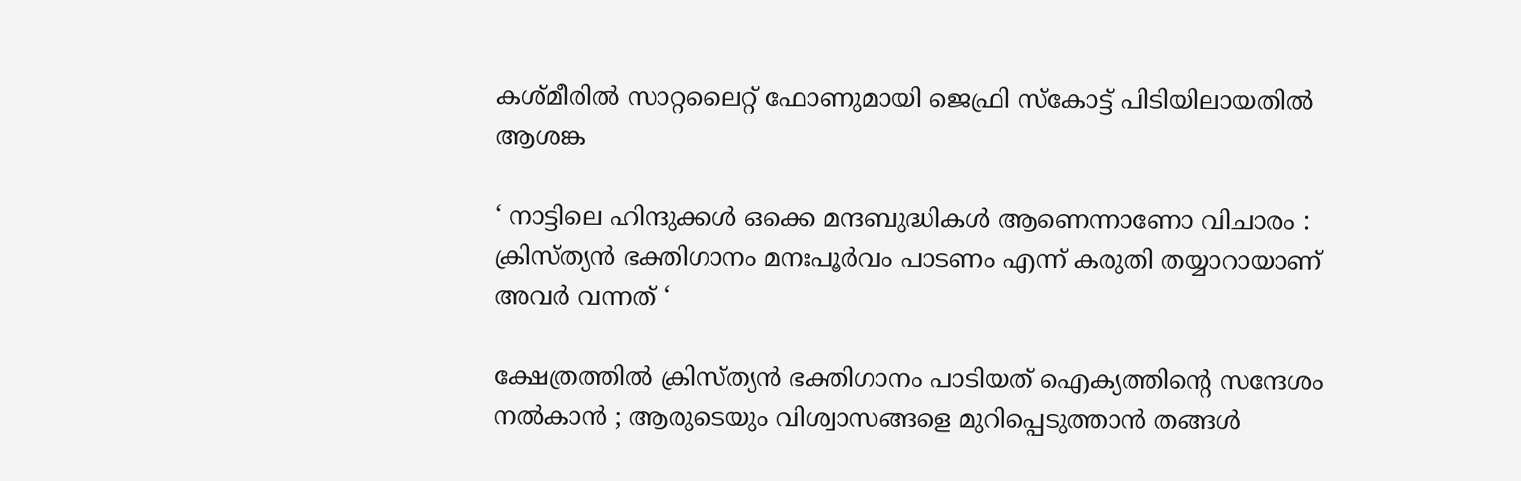കശ്മീരില്‍ സാറ്റലൈറ്റ് ഫോണുമായി ജെഫ്രി സ്കോട്ട് പിടിയിലായതില്‍ ആശങ്ക

‘ നാട്ടിലെ ഹിന്ദുക്കൾ ഒക്കെ മന്ദബുദ്ധികൾ ആണെന്നാണോ വിചാരം : ക്രിസ്ത്യൻ ഭക്തിഗാനം മനഃപൂർവം പാടണം എന്ന് കരുതി തയ്യാറായാണ് അവർ വന്നത് ‘

ക്ഷേത്രത്തിൽ ക്രിസ്ത്യൻ ഭക്തിഗാനം പാടിയത് ഐക്യത്തിന്റെ സന്ദേശം നൽകാൻ ; ആരുടെയും വിശ്വാസങ്ങളെ മുറിപ്പെടുത്താൻ തങ്ങൾ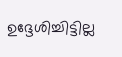ഉദ്ദേശിച്ചിട്ടില്ല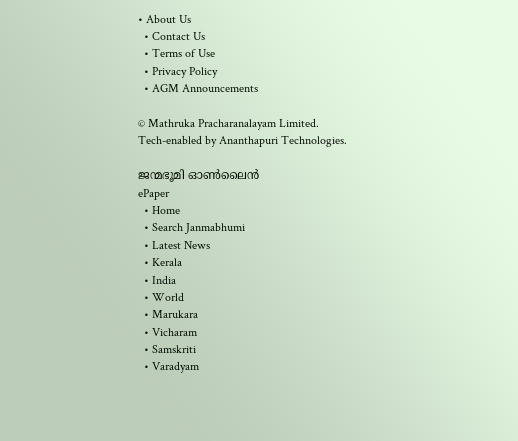• About Us
  • Contact Us
  • Terms of Use
  • Privacy Policy
  • AGM Announcements

© Mathruka Pracharanalayam Limited.
Tech-enabled by Ananthapuri Technologies.

ജന്മഭൂമി ഓണ്‍ലൈന്‍
ePaper
  • Home
  • Search Janmabhumi
  • Latest News
  • Kerala
  • India
  • World
  • Marukara
  • Vicharam
  • Samskriti
  • Varadyam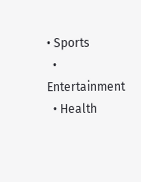• Sports
  • Entertainment
  • Health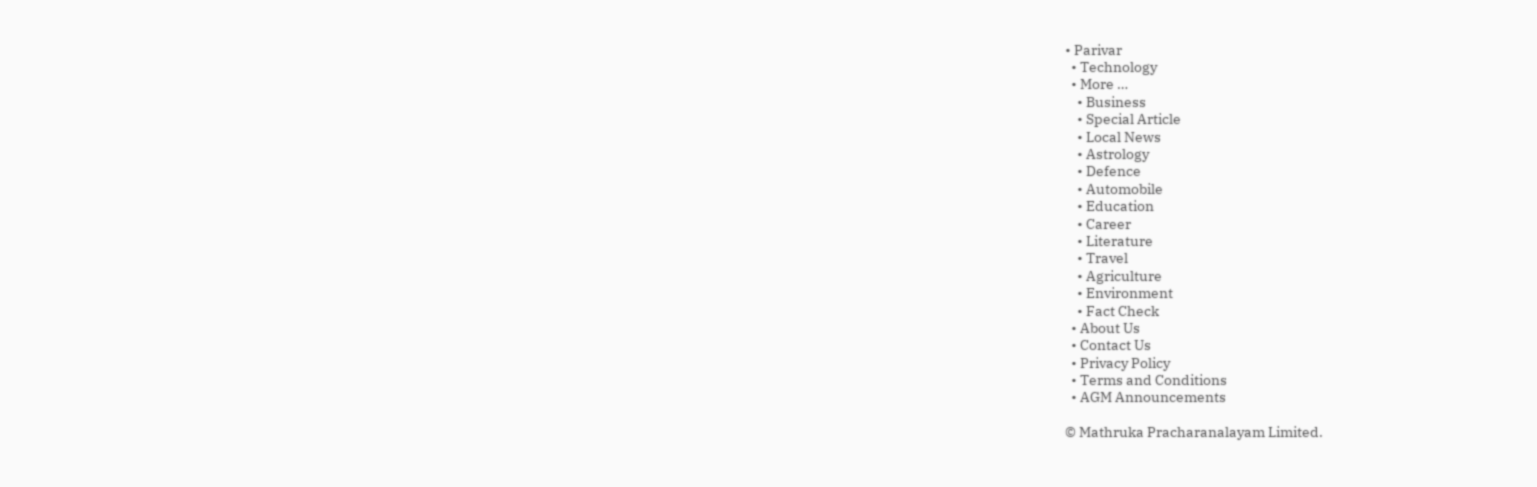• Parivar
  • Technology
  • More …
    • Business
    • Special Article
    • Local News
    • Astrology
    • Defence
    • Automobile
    • Education
    • Career
    • Literature
    • Travel
    • Agriculture
    • Environment
    • Fact Check
  • About Us
  • Contact Us
  • Privacy Policy
  • Terms and Conditions
  • AGM Announcements

© Mathruka Pracharanalayam Limited.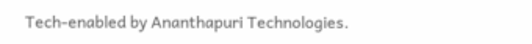Tech-enabled by Ananthapuri Technologies.